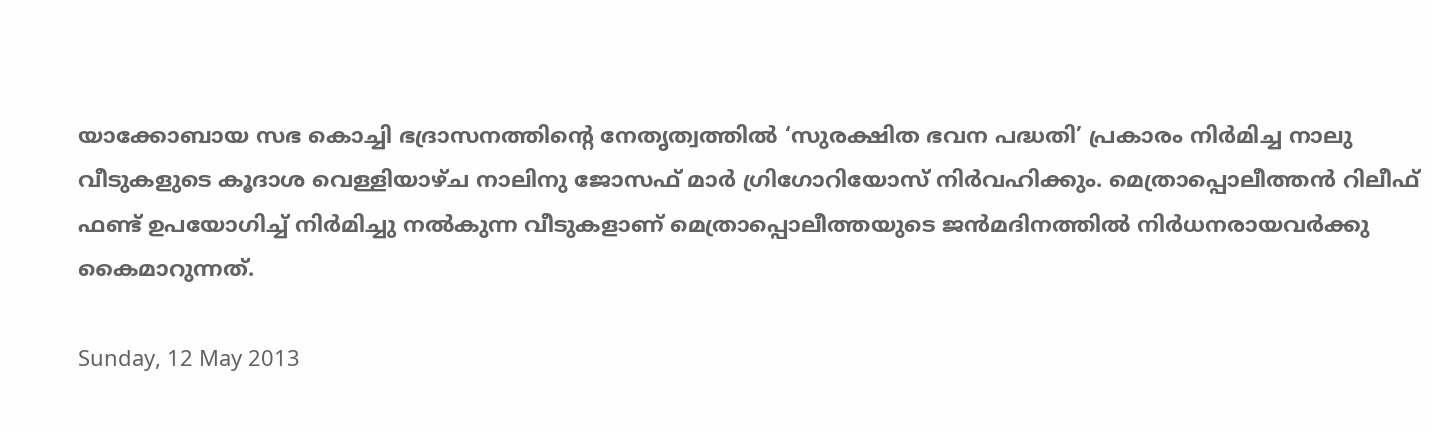യാക്കോബായ സഭ കൊച്ചി ഭദ്രാസനത്തിന്റെ നേതൃത്വത്തിൽ ‘സുരക്ഷിത ഭവന പദ്ധതി’ പ്രകാരം നിർമിച്ച നാലു വീടുകളുടെ കൂദാശ വെള്ളിയാഴ്ച നാലിനു ജോസഫ് മാർ ഗ്രിഗോറിയോസ് നിർവഹിക്കും. മെത്രാപ്പൊലീത്തൻ റിലീഫ് ഫണ്ട് ഉപയോഗിച്ച് നിർമിച്ചു നൽകുന്ന വീടുകളാണ് മെത്രാപ്പൊലീത്തയുടെ ജൻമദിനത്തിൽ നിർധനരായവർക്കു കൈമാറുന്നത്.

Sunday, 12 May 2013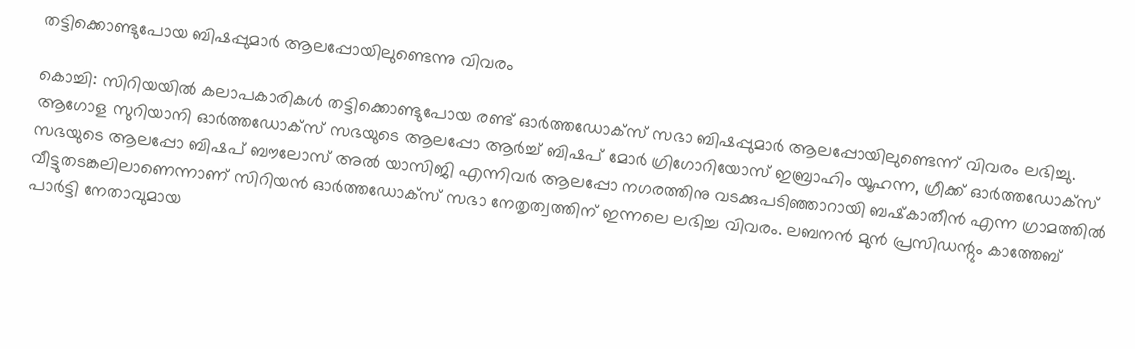തട്ടിക്കൊണ്ടുപോയ ബിഷപ്പുമാര്‍ ആലപ്പോയിലുണ്ടെന്നു വിവരം

കൊച്ചി: സിറിയയില്‍ കലാപകാരികള്‍ തട്ടിക്കൊണ്ടുപോയ രണ്ട്‌ ഓര്‍ത്തഡോക്‌സ്‌ സഭാ ബിഷപ്പുമാര്‍ ആലപ്പോയിലുണ്ടെന്ന്‌ വിവരം ലഭിച്ചു. ആഗോള സുറിയാനി ഓര്‍ത്തഡോക്‌സ്‌ സഭയുടെ ആലപ്പോ ആര്‍ച്ച്‌ ബിഷപ്‌ മോര്‍ ഗ്രിഗോറിയോസ്‌ ഇബ്രാഹിം യൂഹന്ന, ഗ്രീക്ക്‌ ഓര്‍ത്തഡോക്‌സ്‌ സഭയുടെ ആലപ്പോ ബിഷപ്‌ ബൗലോസ്‌ അല്‍ യാസിജി എന്നിവര്‍ ആലപ്പോ നഗരത്തിനു വടക്കുപടിഞ്ഞാറായി ബഷ്‌കാതീന്‍ എന്ന ഗ്രാമത്തില്‍ വീട്ടുതടങ്കലിലാണെന്നാണ്‌ സിറിയന്‍ ഓര്‍ത്തഡോക്‌സ്‌ സഭാ നേതൃത്വത്തിന്‌ ഇന്നലെ ലഭിച്ച വിവരം. ലബനന്‍ മുന്‍ പ്രസിഡന്റും കാത്തേബ്‌ പാര്‍ട്ടി നേതാവുമായ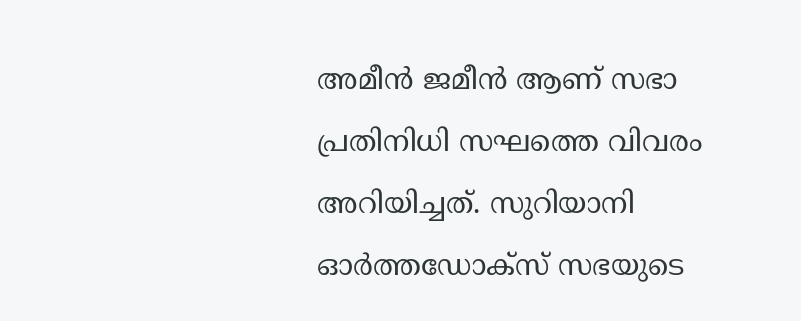അമീന്‍ ജമീന്‍ ആണ്‌ സഭാ പ്രതിനിധി സഘത്തെ വിവരം അറിയിച്ചത്‌. സുറിയാനി ഓര്‍ത്തഡോക്‌സ്‌ സഭയുടെ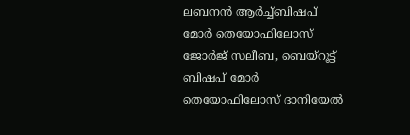ലബനന്‍ ആര്‍ച്ച്‌ബിഷപ്‌ മോര്‍ തെയോഫിലോസ്‌ ജോര്‍ജ്‌ സലീബ, ബെയ്‌റൂട്ട്‌ ബിഷപ്‌ മോര്‍ തെയോഫിലോസ്‌ ദാനിയേല്‍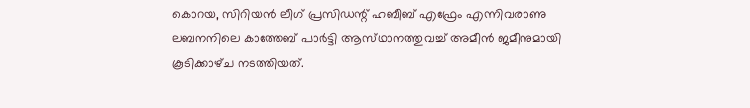കൊറയ, സിറിയന്‍ ലീഗ്‌ പ്രസിഡന്റ്‌ ഹബീബ്‌ എഫ്രേം എന്നിവരാണു ലബനനിലെ കാത്തേബ്‌ പാര്‍ട്ടി ആസ്‌ഥാനത്തുവച്ച്‌ അമീന്‍ ജമീനുമായി കൂടിക്കാഴ്‌ച നടത്തിയത്‌.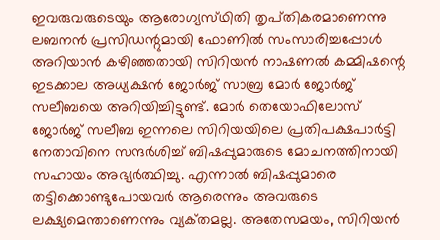ഇവരുവരുടെയും ആരോഗ്യസ്‌ഥിതി തൃപ്‌തികരമാണെന്നു ലബനന്‍ പ്രസിഡന്റുമായി ഫോണില്‍ സംസാരിച്ചപ്പോള്‍ അറിയാന്‍ കഴിഞ്ഞതായി സിറിയന്‍ നാഷണല്‍ കമ്മിഷന്റെ ഇടക്കാല അധ്യക്ഷന്‍ ജോര്‍ജ്‌ സാബ്ര മോര്‍ ജോര്‍ജ്‌ സലീബയെ അറിയിച്ചിട്ടുണ്ട്‌. മോര്‍ തെയോഫിലോസ്‌ ജോര്‍ജ്‌ സലീബ ഇന്നലെ സിറിയയിലെ പ്രതിപക്ഷപാര്‍ട്ടി നേതാവിനെ സന്ദര്‍ശിച്ച്‌ ബിഷപ്പുമാരുടെ മോചനത്തിനായി സഹായം അഭ്യര്‍ത്ഥിച്ചു. എന്നാല്‍ ബിഷപ്പുമാരെ തട്ടിക്കൊണ്ടുപോയവര്‍ ആരെന്നും അവരുടെ ലക്ഷ്യമെന്താണെന്നും വ്യക്‌തമല്ല. അതേസമയം, സിറിയന്‍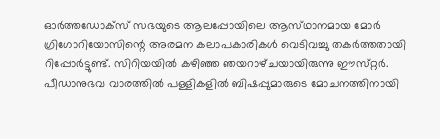ഓര്‍ത്തഡോക്‌സ്‌ സഭയുടെ ആലപ്പോയിലെ ആസ്‌ഥാനമായ മോര്‍ ഗ്രിഗോറിയോസിന്റെ അരമന കലാപകാരികള്‍ വെടിവച്ചു തകര്‍ത്തതായി റിപ്പോര്‍ട്ടുണ്ട്‌. സിറിയയില്‍ കഴിഞ്ഞ ഞയറാഴ്‌ചയായിരുന്നു ഈസ്‌റ്റര്‍. പീഡാനുഭവ വാരത്തില്‍ പള്ളികളില്‍ ബിഷപ്പുമാരുടെ മോചനത്തിനായി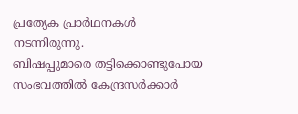പ്രത്യേക പ്രാര്‍ഥനകള്‍ നടന്നിരുന്നു.
ബിഷപ്പുമാരെ തട്ടിക്കൊണ്ടുപോയ സംഭവത്തില്‍ കേന്ദ്രസര്‍ക്കാര്‍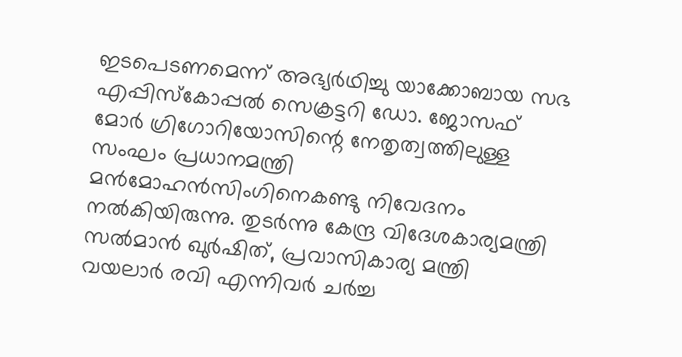ഇടപെടണമെന്ന്‌ അഭ്യര്‍ഥിച്ചു യാക്കോബായ സഭ എപ്പിസ്‌കോപ്പല്‍ സെക്രട്ടറി ഡോ. ജോസഫ്‌ മോര്‍ ഗ്രിഗോറിയോസിന്റെ നേതൃത്വത്തിലുള്ള സംഘം പ്രധാനമന്ത്രി മന്‍മോഹന്‍സിംഗിനെകണ്ടു നിവേദനം നല്‍കിയിരുന്നു. തുടര്‍ന്നു കേന്ദ്ര വിദേശകാര്യമന്ത്രി സല്‍മാന്‍ ഖുര്‍ഷിത്‌, പ്രവാസികാര്യ മന്ത്രി വയലാര്‍ രവി എന്നിവര്‍ ചര്‍ച്ച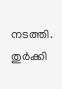നടത്തി. തുര്‍ക്കി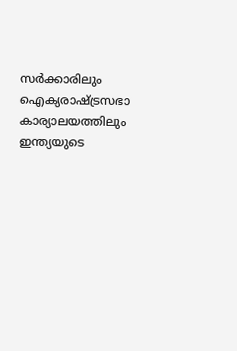സര്‍ക്കാരിലും ഐക്യരാഷ്‌ട്രസഭാ കാര്യാലയത്തിലും ഇന്ത്യയുടെ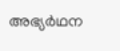അഭ്യര്‍ഥന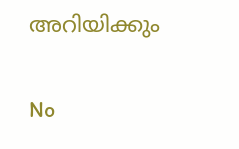അറിയിക്കും

No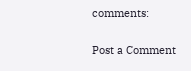comments:

Post a Comment